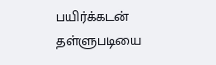பயிர்க்கடன் தள்ளுபடியை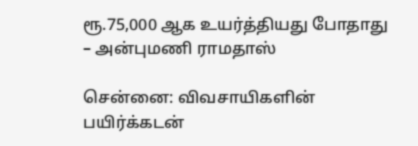ரூ.75,000 ஆக உயர்த்தியது போதாது – அன்புமணி ராமதாஸ்

சென்னை: விவசாயிகளின் பயிர்க்கடன்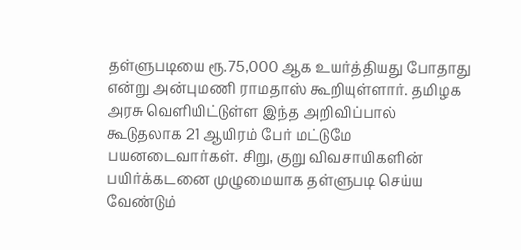தள்ளுபடியை ரூ.75,000 ஆக உயர்த்தியது போதாது என்று அன்புமணி ராமதாஸ் கூறியுள்ளார். தமிழக அரசு வெளியிட்டுள்ள இந்த அறிவிப்பால் கூடுதலாக 21 ஆயிரம் பேர் மட்டுமே பயனடைவார்கள். சிறு, குறு விவசாயிகளின் பயிர்க்கடனை முழுமையாக தள்ளுபடி செய்ய வேண்டும்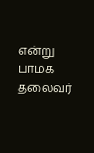என்று பாமக தலைவர்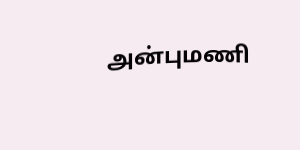அன்புமணி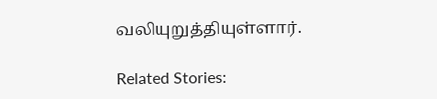வலியுறுத்தியுள்ளார்.

Related Stories: